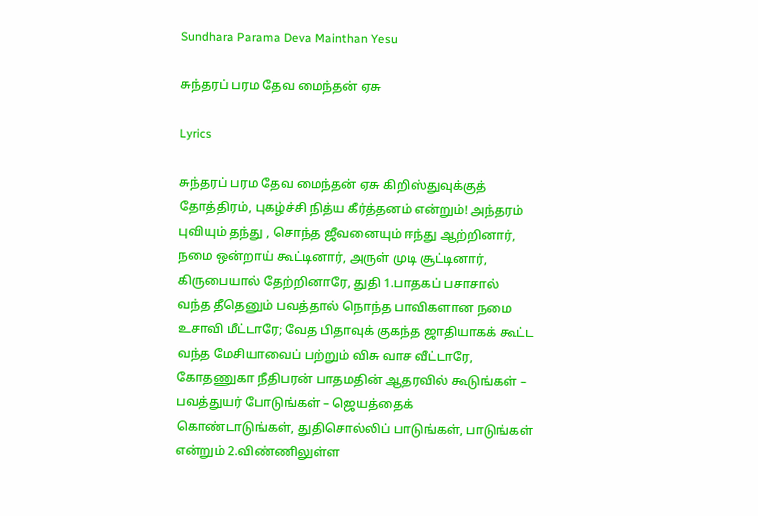Sundhara Parama Deva Mainthan Yesu

சுந்தரப் பரம தேவ மைந்தன் ஏசு

Lyrics

சுந்தரப் பரம தேவ மைந்தன் ஏசு கிறிஸ்துவுக்குத் தோத்திரம், புகழ்ச்சி நித்ய கீர்த்தனம் என்றும்! அந்தரம் புவியும் தந்து , சொந்த ஜீவனையும் ஈந்து ஆற்றினார், நமை ஒன்றாய் கூட்டினார், அருள் முடி சூட்டினார், கிருபையால் தேற்றினாரே, துதி 1.பாதகப் பசாசால் வந்த தீதெனும் பவத்தால் நொந்த பாவிகளான நமை உசாவி மீட்டாரே; வேத பிதாவுக் குகந்த ஜாதியாகக் கூட்ட வந்த மேசியாவைப் பற்றும் விசு வாச வீட்டாரே, கோதணுகா நீதிபரன் பாதமதின் ஆதரவில் கூடுங்கள் – பவத்துயர் போடுங்கள் – ஜெயத்தைக் கொண்டாடுங்கள், துதிசொல்லிப் பாடுங்கள், பாடுங்கள் என்றும் 2.விண்ணிலுள்ள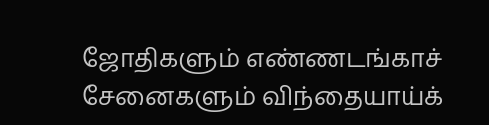ஜோதிகளும் எண்ணடங்காச் சேனைகளும் விந்தையாய்க்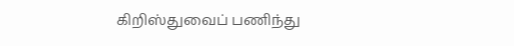கிறிஸ்துவைப் பணிந்து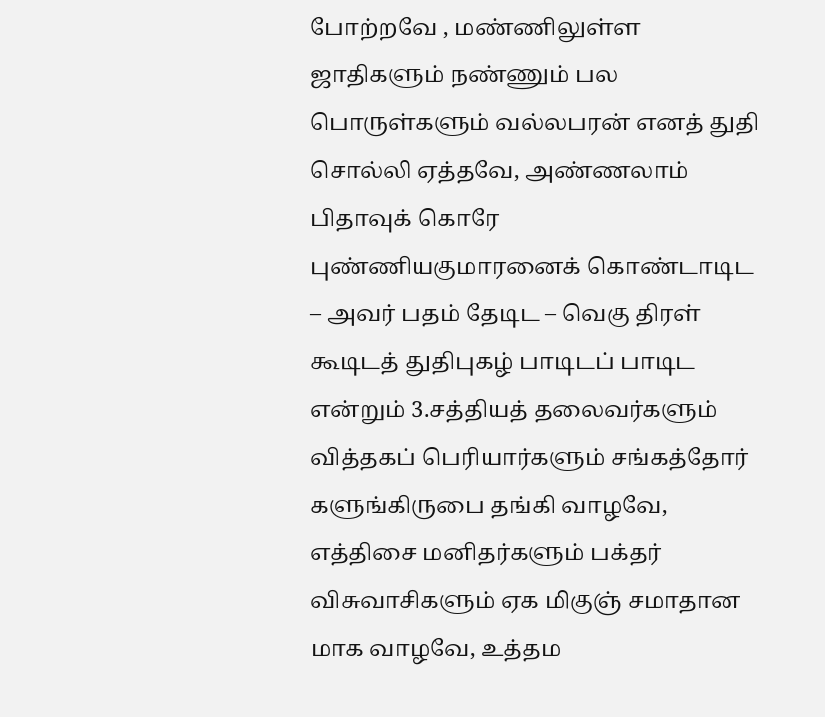போற்றவே , மண்ணிலுள்ள ஜாதிகளும் நண்ணும் பல பொருள்களும் வல்லபரன் எனத் துதி சொல்லி ஏத்தவே, அண்ணலாம் பிதாவுக் கொரே புண்ணியகுமாரனைக் கொண்டாடிட – அவர் பதம் தேடிட – வெகு திரள் கூடிடத் துதிபுகழ் பாடிடப் பாடிட என்றும் 3.சத்தியத் தலைவர்களும் வித்தகப் பெரியார்களும் சங்கத்தோர் களுங்கிருபை தங்கி வாழவே, எத்திசை மனிதர்களும் பக்தர் விசுவாசிகளும் ஏக மிகுஞ் சமாதான மாக வாழவே, உத்தம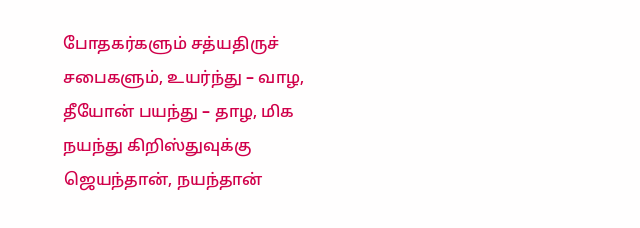போதகர்களும் சத்யதிருச் சபைகளும், உயர்ந்து – வாழ, தீயோன் பயந்து – தாழ, மிக நயந்து கிறிஸ்துவுக்கு ஜெயந்தான், நயந்தான்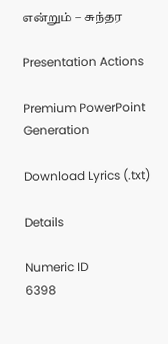என்றும் – சுந்தர

Presentation Actions

Premium PowerPoint Generation

Download Lyrics (.txt)

Details

Numeric ID
6398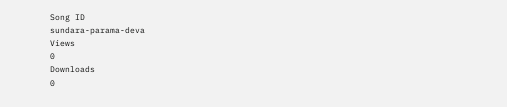Song ID
sundara-parama-deva
Views
0
Downloads
0